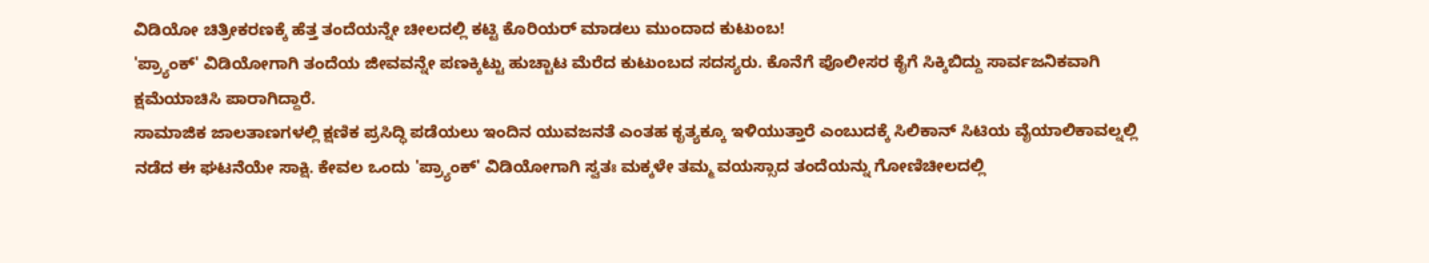ವಿಡಿಯೋ ಚಿತ್ರೀಕರಣಕ್ಕೆ ಹೆತ್ತ ತಂದೆಯನ್ನೇ ಚೀಲದಲ್ಲಿ ಕಟ್ಟಿ ಕೊರಿಯರ್ ಮಾಡಲು ಮುಂದಾದ ಕುಟುಂಬ!
'ಪ್ರ್ಯಾಂಕ್' ವಿಡಿಯೋಗಾಗಿ ತಂದೆಯ ಜೀವವನ್ನೇ ಪಣಕ್ಕಿಟ್ಟು ಹುಚ್ಚಾಟ ಮೆರೆದ ಕುಟುಂಬದ ಸದಸ್ಯರು. ಕೊನೆಗೆ ಪೊಲೀಸರ ಕೈಗೆ ಸಿಕ್ಕಿಬಿದ್ದು ಸಾರ್ವಜನಿಕವಾಗಿ ಕ್ಷಮೆಯಾಚಿಸಿ ಪಾರಾಗಿದ್ದಾರೆ.
ಸಾಮಾಜಿಕ ಜಾಲತಾಣಗಳಲ್ಲಿ ಕ್ಷಣಿಕ ಪ್ರಸಿದ್ಧಿ ಪಡೆಯಲು ಇಂದಿನ ಯುವಜನತೆ ಎಂತಹ ಕೃತ್ಯಕ್ಕೂ ಇಳಿಯುತ್ತಾರೆ ಎಂಬುದಕ್ಕೆ ಸಿಲಿಕಾನ್ ಸಿಟಿಯ ವೈಯಾಲಿಕಾವಲ್ನಲ್ಲಿ ನಡೆದ ಈ ಘಟನೆಯೇ ಸಾಕ್ಷಿ. ಕೇವಲ ಒಂದು 'ಪ್ರ್ಯಾಂಕ್' ವಿಡಿಯೋಗಾಗಿ ಸ್ವತಃ ಮಕ್ಕಳೇ ತಮ್ಮ ವಯಸ್ಸಾದ ತಂದೆಯನ್ನು ಗೋಣಿಚೀಲದಲ್ಲಿ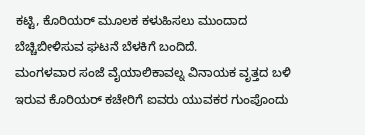ಕಟ್ಟಿ, ಕೊರಿಯರ್ ಮೂಲಕ ಕಳುಹಿಸಲು ಮುಂದಾದ ಬೆಚ್ಚಿಬೀಳಿಸುವ ಘಟನೆ ಬೆಳಕಿಗೆ ಬಂದಿದೆ.
ಮಂಗಳವಾರ ಸಂಜೆ ವೈಯಾಲಿಕಾವಲ್ನ ವಿನಾಯಕ ವೃತ್ತದ ಬಳಿ ಇರುವ ಕೊರಿಯರ್ ಕಚೇರಿಗೆ ಐವರು ಯುವಕರ ಗುಂಪೊಂದು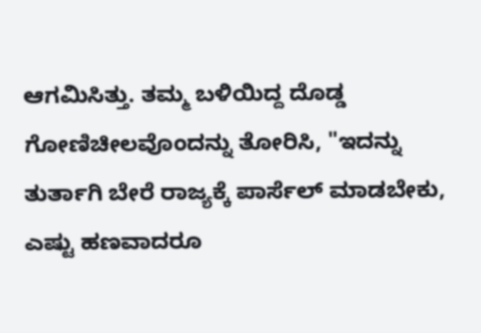ಆಗಮಿಸಿತ್ತು. ತಮ್ಮ ಬಳಿಯಿದ್ದ ದೊಡ್ಡ ಗೋಣಿಚೀಲವೊಂದನ್ನು ತೋರಿಸಿ, "ಇದನ್ನು ತುರ್ತಾಗಿ ಬೇರೆ ರಾಜ್ಯಕ್ಕೆ ಪಾರ್ಸೆಲ್ ಮಾಡಬೇಕು, ಎಷ್ಟು ಹಣವಾದರೂ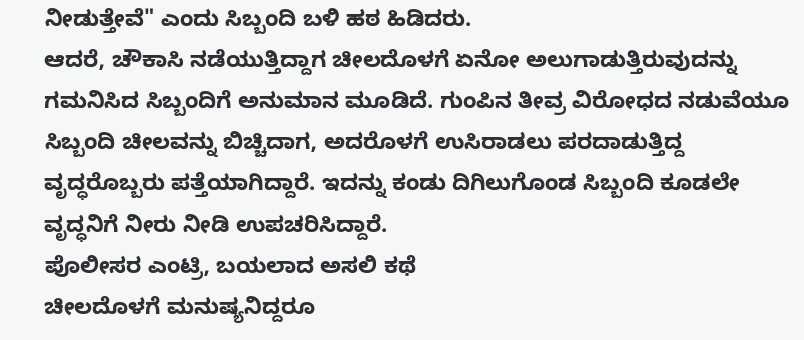ನೀಡುತ್ತೇವೆ" ಎಂದು ಸಿಬ್ಬಂದಿ ಬಳಿ ಹಠ ಹಿಡಿದರು.
ಆದರೆ, ಚೌಕಾಸಿ ನಡೆಯುತ್ತಿದ್ದಾಗ ಚೀಲದೊಳಗೆ ಏನೋ ಅಲುಗಾಡುತ್ತಿರುವುದನ್ನು ಗಮನಿಸಿದ ಸಿಬ್ಬಂದಿಗೆ ಅನುಮಾನ ಮೂಡಿದೆ. ಗುಂಪಿನ ತೀವ್ರ ವಿರೋಧದ ನಡುವೆಯೂ ಸಿಬ್ಬಂದಿ ಚೀಲವನ್ನು ಬಿಚ್ಚಿದಾಗ, ಅದರೊಳಗೆ ಉಸಿರಾಡಲು ಪರದಾಡುತ್ತಿದ್ದ ವೃದ್ಧರೊಬ್ಬರು ಪತ್ತೆಯಾಗಿದ್ದಾರೆ. ಇದನ್ನು ಕಂಡು ದಿಗಿಲುಗೊಂಡ ಸಿಬ್ಬಂದಿ ಕೂಡಲೇ ವೃದ್ಧನಿಗೆ ನೀರು ನೀಡಿ ಉಪಚರಿಸಿದ್ದಾರೆ.
ಪೊಲೀಸರ ಎಂಟ್ರಿ, ಬಯಲಾದ ಅಸಲಿ ಕಥೆ
ಚೀಲದೊಳಗೆ ಮನುಷ್ಯನಿದ್ದರೂ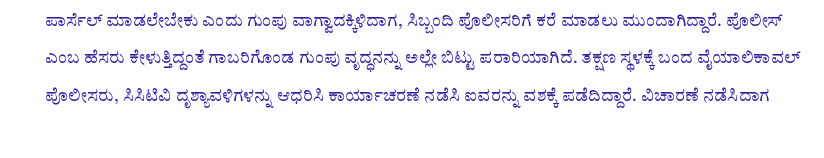ಪಾರ್ಸೆಲ್ ಮಾಡಲೇಬೇಕು ಎಂದು ಗುಂಪು ವಾಗ್ವಾದಕ್ಕಿಳಿದಾಗ, ಸಿಬ್ಬಂದಿ ಪೊಲೀಸರಿಗೆ ಕರೆ ಮಾಡಲು ಮುಂದಾಗಿದ್ದಾರೆ. ಪೊಲೀಸ್ ಎಂಬ ಹೆಸರು ಕೇಳುತ್ತಿದ್ದಂತೆ ಗಾಬರಿಗೊಂಡ ಗುಂಪು ವೃದ್ಧನನ್ನು ಅಲ್ಲೇ ಬಿಟ್ಟು ಪರಾರಿಯಾಗಿದೆ. ತಕ್ಷಣ ಸ್ಥಳಕ್ಕೆ ಬಂದ ವೈಯಾಲಿಕಾವಲ್ ಪೊಲೀಸರು, ಸಿಸಿಟಿವಿ ದೃಶ್ಯಾವಳಿಗಳನ್ನು ಆಧರಿಸಿ ಕಾರ್ಯಾಚರಣೆ ನಡೆಸಿ ಐವರನ್ನು ವಶಕ್ಕೆ ಪಡೆದಿದ್ದಾರೆ. ವಿಚಾರಣೆ ನಡೆಸಿದಾಗ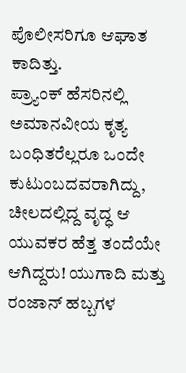ಪೊಲೀಸರಿಗೂ ಆಘಾತ ಕಾದಿತ್ತು.
ಪ್ರ್ಯಾಂಕ್ ಹೆಸರಿನಲ್ಲಿ ಅಮಾನವೀಯ ಕೃತ್ಯ
ಬಂಧಿತರೆಲ್ಲರೂ ಒಂದೇ ಕುಟುಂಬದವರಾಗಿದ್ದು, ಚೀಲದಲ್ಲಿದ್ದ ವೃದ್ಧ ಆ ಯುವಕರ ಹೆತ್ತ ತಂದೆಯೇ ಆಗಿದ್ದರು! ಯುಗಾದಿ ಮತ್ತು ರಂಜಾನ್ ಹಬ್ಬಗಳ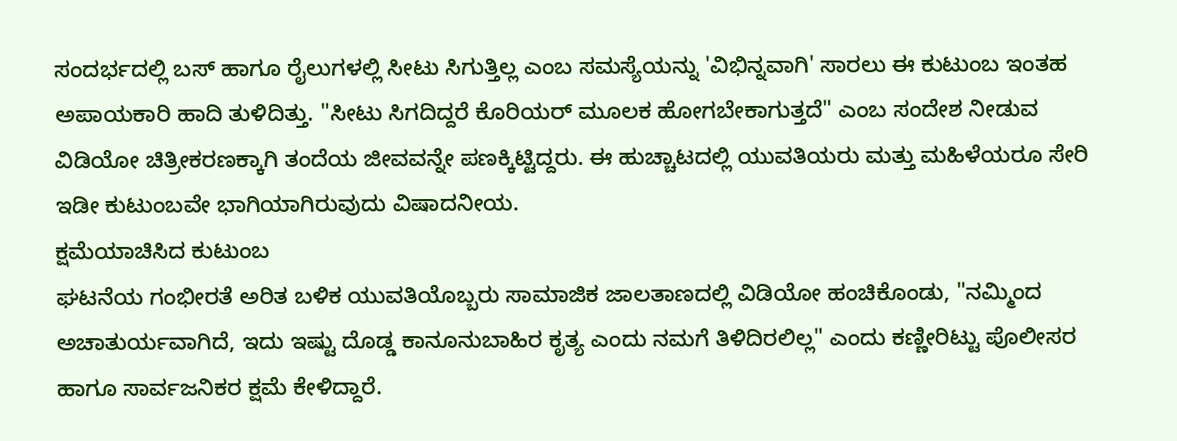ಸಂದರ್ಭದಲ್ಲಿ ಬಸ್ ಹಾಗೂ ರೈಲುಗಳಲ್ಲಿ ಸೀಟು ಸಿಗುತ್ತಿಲ್ಲ ಎಂಬ ಸಮಸ್ಯೆಯನ್ನು 'ವಿಭಿನ್ನವಾಗಿ' ಸಾರಲು ಈ ಕುಟುಂಬ ಇಂತಹ ಅಪಾಯಕಾರಿ ಹಾದಿ ತುಳಿದಿತ್ತು. "ಸೀಟು ಸಿಗದಿದ್ದರೆ ಕೊರಿಯರ್ ಮೂಲಕ ಹೋಗಬೇಕಾಗುತ್ತದೆ" ಎಂಬ ಸಂದೇಶ ನೀಡುವ ವಿಡಿಯೋ ಚಿತ್ರೀಕರಣಕ್ಕಾಗಿ ತಂದೆಯ ಜೀವವನ್ನೇ ಪಣಕ್ಕಿಟ್ಟಿದ್ದರು. ಈ ಹುಚ್ಚಾಟದಲ್ಲಿ ಯುವತಿಯರು ಮತ್ತು ಮಹಿಳೆಯರೂ ಸೇರಿ ಇಡೀ ಕುಟುಂಬವೇ ಭಾಗಿಯಾಗಿರುವುದು ವಿಷಾದನೀಯ.
ಕ್ಷಮೆಯಾಚಿಸಿದ ಕುಟುಂಬ
ಘಟನೆಯ ಗಂಭೀರತೆ ಅರಿತ ಬಳಿಕ ಯುವತಿಯೊಬ್ಬರು ಸಾಮಾಜಿಕ ಜಾಲತಾಣದಲ್ಲಿ ವಿಡಿಯೋ ಹಂಚಿಕೊಂಡು, "ನಮ್ಮಿಂದ ಅಚಾತುರ್ಯವಾಗಿದೆ, ಇದು ಇಷ್ಟು ದೊಡ್ಡ ಕಾನೂನುಬಾಹಿರ ಕೃತ್ಯ ಎಂದು ನಮಗೆ ತಿಳಿದಿರಲಿಲ್ಲ" ಎಂದು ಕಣ್ಣೀರಿಟ್ಟು ಪೊಲೀಸರ ಹಾಗೂ ಸಾರ್ವಜನಿಕರ ಕ್ಷಮೆ ಕೇಳಿದ್ದಾರೆ.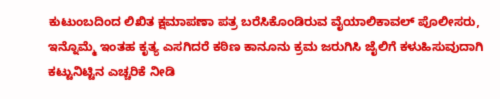ಕುಟುಂಬದಿಂದ ಲಿಖಿತ ಕ್ಷಮಾಪಣಾ ಪತ್ರ ಬರೆಸಿಕೊಂಡಿರುವ ವೈಯಾಲಿಕಾವಲ್ ಪೊಲೀಸರು, ಇನ್ನೊಮ್ಮೆ ಇಂತಹ ಕೃತ್ಯ ಎಸಗಿದರೆ ಕಠಿಣ ಕಾನೂನು ಕ್ರಮ ಜರುಗಿಸಿ ಜೈಲಿಗೆ ಕಳುಹಿಸುವುದಾಗಿ ಕಟ್ಟುನಿಟ್ಟಿನ ಎಚ್ಚರಿಕೆ ನೀಡಿ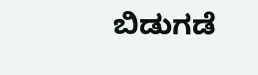ಬಿಡುಗಡೆ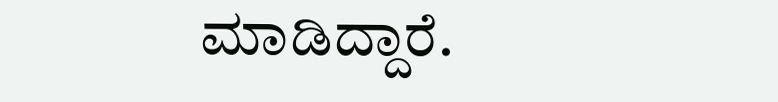ಮಾಡಿದ್ದಾರೆ.